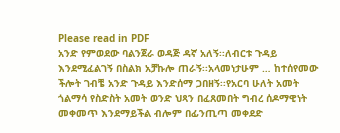Please read in PDF
አንድ የምወደው ባልንጀራ ወዳጅ ዳኛ አለኝ፡፡ለብርቱ ጉዳይ እንደሚፈልገኝ በስልክ አቻኩሎ ጠራኝ፡፡አላመነታሁም … ከተሰየመው ችሎት ገብቼ አንድ ጉዳይ እንድሰማ ጋበዘኝ፡፡የአርባ ሁለት አመት ጎልማሳ የስድስት አመት ወንድ ህጻን በፈጸመበት ግብረ ሰዶማዊነት መቀመጥ እንደማይችል ብሎም በፊንጢጣ መቀደድ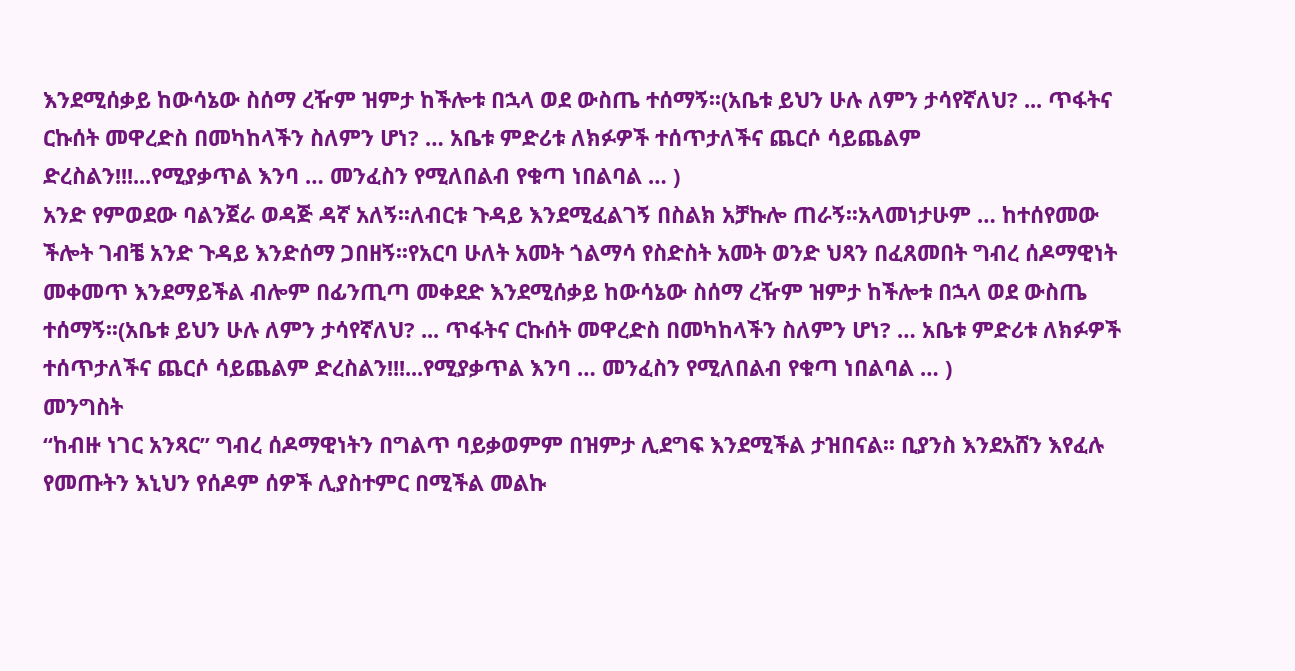እንደሚሰቃይ ከውሳኔው ስሰማ ረዥም ዝምታ ከችሎቱ በኋላ ወደ ውስጤ ተሰማኝ፡፡(አቤቱ ይህን ሁሉ ለምን ታሳየኛለህ? ... ጥፋትና ርኩሰት መዋረድስ በመካከላችን ስለምን ሆነ? … አቤቱ ምድሪቱ ለክፉዎች ተሰጥታለችና ጨርሶ ሳይጨልም ድረስልን!!!...የሚያቃጥል እንባ … መንፈስን የሚለበልብ የቁጣ ነበልባል … )
አንድ የምወደው ባልንጀራ ወዳጅ ዳኛ አለኝ፡፡ለብርቱ ጉዳይ እንደሚፈልገኝ በስልክ አቻኩሎ ጠራኝ፡፡አላመነታሁም … ከተሰየመው ችሎት ገብቼ አንድ ጉዳይ እንድሰማ ጋበዘኝ፡፡የአርባ ሁለት አመት ጎልማሳ የስድስት አመት ወንድ ህጻን በፈጸመበት ግብረ ሰዶማዊነት መቀመጥ እንደማይችል ብሎም በፊንጢጣ መቀደድ እንደሚሰቃይ ከውሳኔው ስሰማ ረዥም ዝምታ ከችሎቱ በኋላ ወደ ውስጤ ተሰማኝ፡፡(አቤቱ ይህን ሁሉ ለምን ታሳየኛለህ? ... ጥፋትና ርኩሰት መዋረድስ በመካከላችን ስለምን ሆነ? … አቤቱ ምድሪቱ ለክፉዎች ተሰጥታለችና ጨርሶ ሳይጨልም ድረስልን!!!...የሚያቃጥል እንባ … መንፈስን የሚለበልብ የቁጣ ነበልባል … )
መንግስት
“ከብዙ ነገር አንጻር” ግብረ ሰዶማዊነትን በግልጥ ባይቃወምም በዝምታ ሊደግፍ እንደሚችል ታዝበናል፡፡ ቢያንስ እንደአሸን እየፈሉ
የመጡትን እኒህን የሰዶም ሰዎች ሊያስተምር በሚችል መልኩ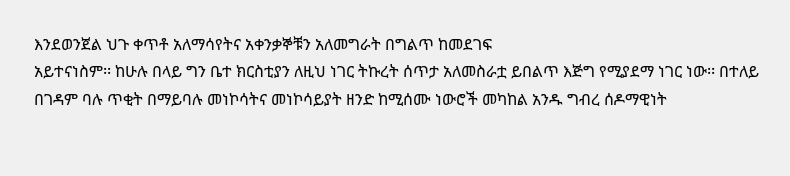እንደወንጀል ህጉ ቀጥቶ አለማሳየትና አቀንቃኞቹን አለመግራት በግልጥ ከመደገፍ
አይተናነስም፡፡ ከሁሉ በላይ ግን ቤተ ክርስቲያን ለዚህ ነገር ትኩረት ሰጥታ አለመስራቷ ይበልጥ እጅግ የሚያደማ ነገር ነው፡፡ በተለይ
በገዳም ባሉ ጥቂት በማይባሉ መነኮሳትና መነኮሳይያት ዘንድ ከሚሰሙ ነውሮች መካከል አንዱ ግብረ ሰዶማዊነት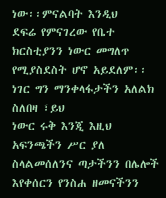ነው፡፡ምናልባት እንዲህ
ደፍሬ የምናገረው የቤተ ክርስቲያንን ነውር መግለጥ የሚያስደስት ሆኖ አይደለም፡፡ነገር ግን ማንቀላፋታችን አለልክ ስለበዛ ፣ይህ
ነውር ሩቅ እንጂ እዚህ አፍንጫችን ሥር ያለ ስላልመሰለንና ጣታችንን በሌሎች እየቀሰርን የንስሐ ዘመናችንን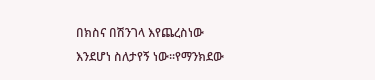በክስና በሽንገላ እየጨረስነው
እንደሆነ ስለታየኝ ነው፡፡የማንክደው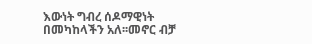እውነት ግብረ ሰዶማዊነት በመካከላችን አለ፡፡መኖር ብቻ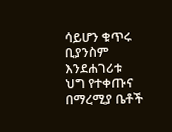ሳይሆን ቁጥሩ ቢያንስም እንደሐገሪቱ
ህግ የተቀጡና በማረሚያ ቤቶች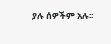ያሉ ሰዎችም አሉ፡፡